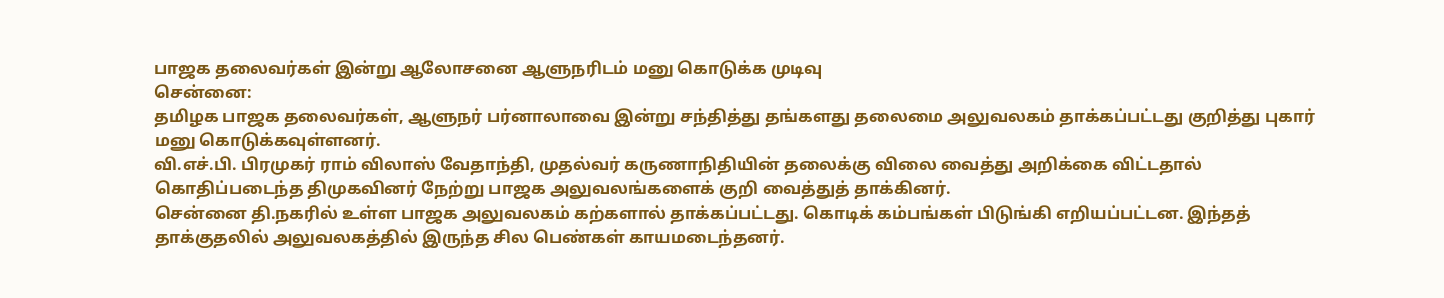பாஜக தலைவர்கள் இன்று ஆலோசனை ஆளுநரிடம் மனு கொடுக்க முடிவு
சென்னை:
தமிழக பாஜக தலைவர்கள், ஆளுநர் பர்னாலாவை இன்று சந்தித்து தங்களது தலைமை அலுவலகம் தாக்கப்பட்டது குறித்து புகார் மனு கொடுக்கவுள்ளனர்.
வி.எச்.பி. பிரமுகர் ராம் விலாஸ் வேதாந்தி, முதல்வர் கருணாநிதியின் தலைக்கு விலை வைத்து அறிக்கை விட்டதால் கொதிப்படைந்த திமுகவினர் நேற்று பாஜக அலுவலங்களைக் குறி வைத்துத் தாக்கினர்.
சென்னை தி.நகரில் உள்ள பாஜக அலுவலகம் கற்களால் தாக்கப்பட்டது. கொடிக் கம்பங்கள் பிடுங்கி எறியப்பட்டன. இந்தத் தாக்குதலில் அலுவலகத்தில் இருந்த சில பெண்கள் காயமடைந்தனர்.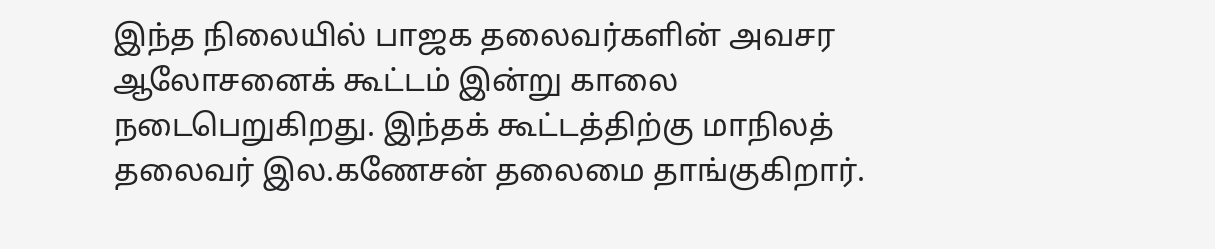இந்த நிலையில் பாஜக தலைவர்களின் அவசர ஆலோசனைக் கூட்டம் இன்று காலை நடைபெறுகிறது. இந்தக் கூட்டத்திற்கு மாநிலத் தலைவர் இல.கணேசன் தலைமை தாங்குகிறார்.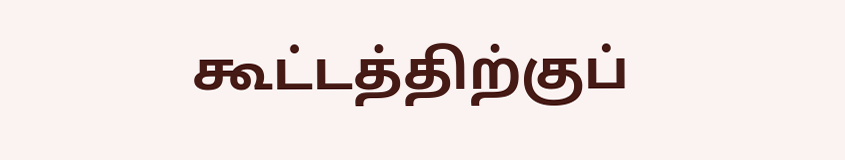கூட்டத்திற்குப்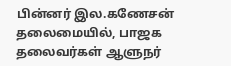பின்னர் இல.கணேசன் தலைமையில், பாஜக தலைவர்கள் ஆளுநர்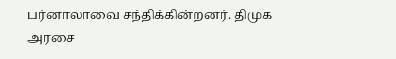பர்னாலாவை சந்திக்கின்றனர். திமுக அரசை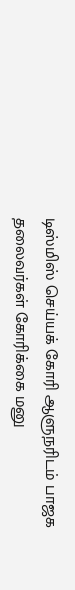டிஸ்மிஸ் செய்யக் கோரி ஆளுநரிடம் பாஜக தலைவர்கள் கோரிக்கை மனு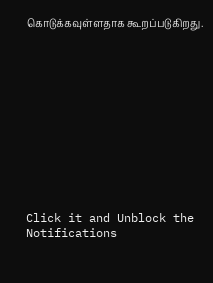கொடுக்கவுள்ளதாக கூறப்படுகிறது.












Click it and Unblock the Notifications